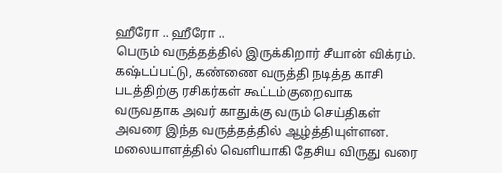ஹீரோ .. ஹீரோ ..
பெரும் வருத்தத்தில் இருக்கிறார் சீயான் விக்ரம். கஷ்டப்பட்டு, கண்ணை வருத்தி நடித்த காசி படத்திற்கு ரசிகர்கள் கூட்டம்குறைவாக வருவதாக அவர் காதுக்கு வரும் செய்திகள் அவரை இந்த வருத்தத்தில் ஆழ்த்தியுள்ளன.
மலையாளத்தில் வெளியாகி தேசிய விருது வரை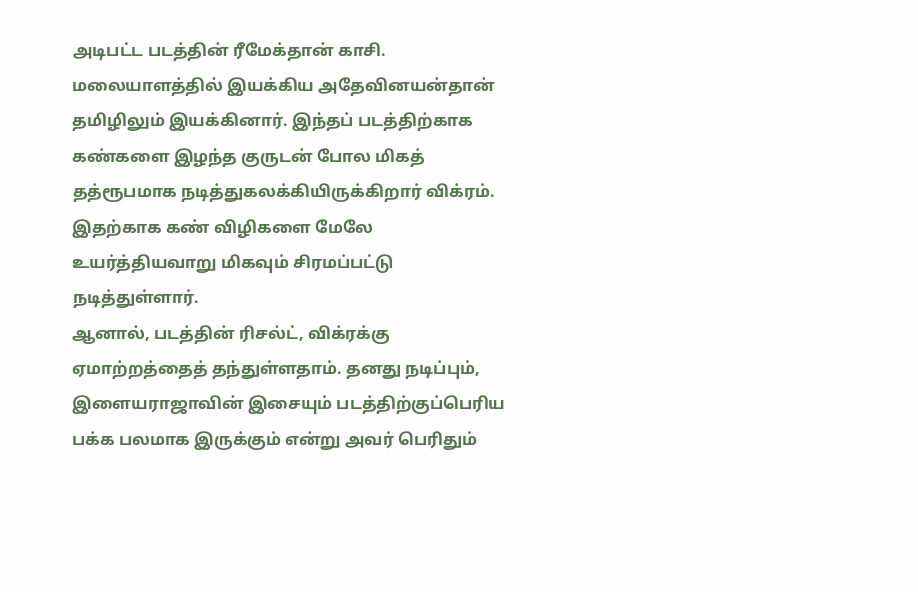அடிபட்ட படத்தின் ரீமேக்தான் காசி. மலையாளத்தில் இயக்கிய அதேவினயன்தான் தமிழிலும் இயக்கினார். இந்தப் படத்திற்காக கண்களை இழந்த குருடன் போல மிகத் தத்ரூபமாக நடித்துகலக்கியிருக்கிறார் விக்ரம். இதற்காக கண் விழிகளை மேலே உயர்த்தியவாறு மிகவும் சிரமப்பட்டு நடித்துள்ளார்.
ஆனால், படத்தின் ரிசல்ட், விக்ரக்கு ஏமாற்றத்தைத் தந்துள்ளதாம். தனது நடிப்பும், இளையராஜாவின் இசையும் படத்திற்குப்பெரிய பக்க பலமாக இருக்கும் என்று அவர் பெரிதும்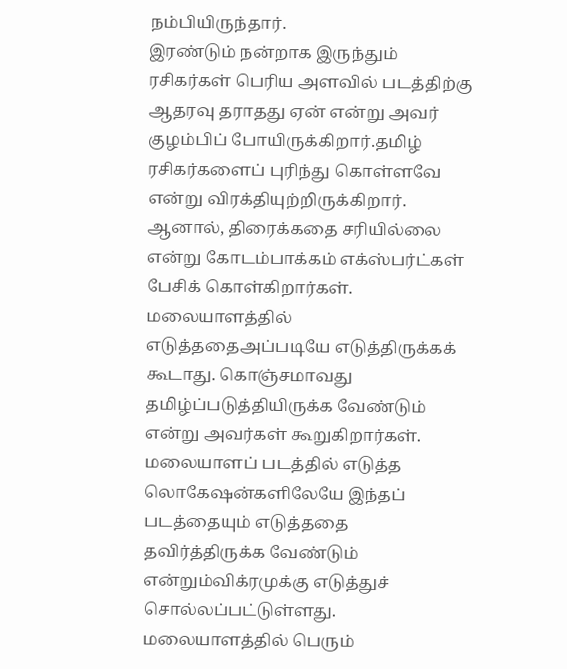நம்பியிருந்தார்.
இரண்டும் நன்றாக இருந்தும் ரசிகர்கள் பெரிய அளவில் படத்திற்கு ஆதரவு தராதது ஏன் என்று அவர் குழம்பிப் போயிருக்கிறார்.தமிழ் ரசிகர்களைப் புரிந்து கொள்ளவே என்று விரக்தியுற்றிருக்கிறார்.
ஆனால், திரைக்கதை சரியில்லை என்று கோடம்பாக்கம் எக்ஸ்பர்ட்கள் பேசிக் கொள்கிறார்கள். மலையாளத்தில் எடுத்ததைஅப்படியே எடுத்திருக்கக் கூடாது. கொஞ்சமாவது தமிழ்ப்படுத்தியிருக்க வேண்டும் என்று அவர்கள் கூறுகிறார்கள்.
மலையாளப் படத்தில் எடுத்த லொகேஷன்களிலேயே இந்தப் படத்தையும் எடுத்ததை தவிர்த்திருக்க வேண்டும் என்றும்விக்ரமுக்கு எடுத்துச் சொல்லப்பட்டுள்ளது.
மலையாளத்தில் பெரும்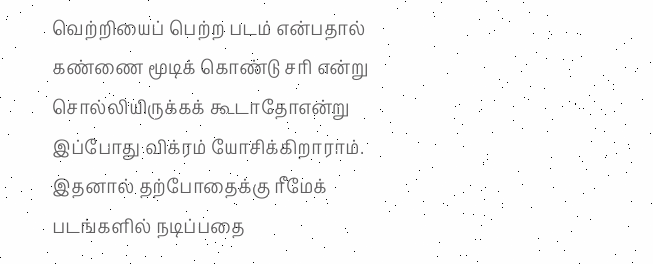வெற்றியைப் பெற்ற படம் என்பதால் கண்ணை மூடிக் கொண்டு சரி என்று சொல்லியிருக்கக் கூடாதோஎன்று இப்போது விக்ரம் யோசிக்கிறாராம். இதனால் தற்போதைக்கு ரீமேக் படங்களில் நடிப்பதை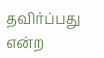தவிர்ப்பது என்ற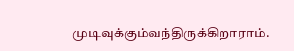முடிவுக்கும்வந்திருக்கிறாராம்.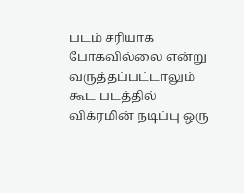படம் சரியாக போகவில்லை என்று வருத்தப்பட்டாலும் கூட படத்தில் விக்ரமின் நடிப்பு ஒரு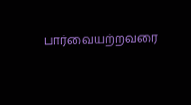பார்வையற்றவரை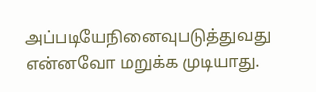அப்படியேநினைவுபடுத்துவது என்னவோ மறுக்க முடியாது.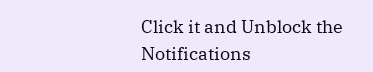Click it and Unblock the Notifications